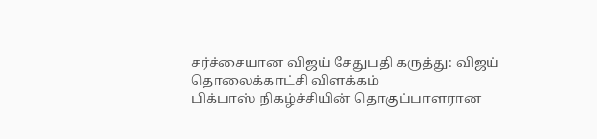சர்ச்சையான விஜய் சேதுபதி கருத்து: விஜய் தொலைக்காட்சி விளக்கம்
பிக்பாஸ் நிகழ்ச்சியின் தொகுப்பாளரான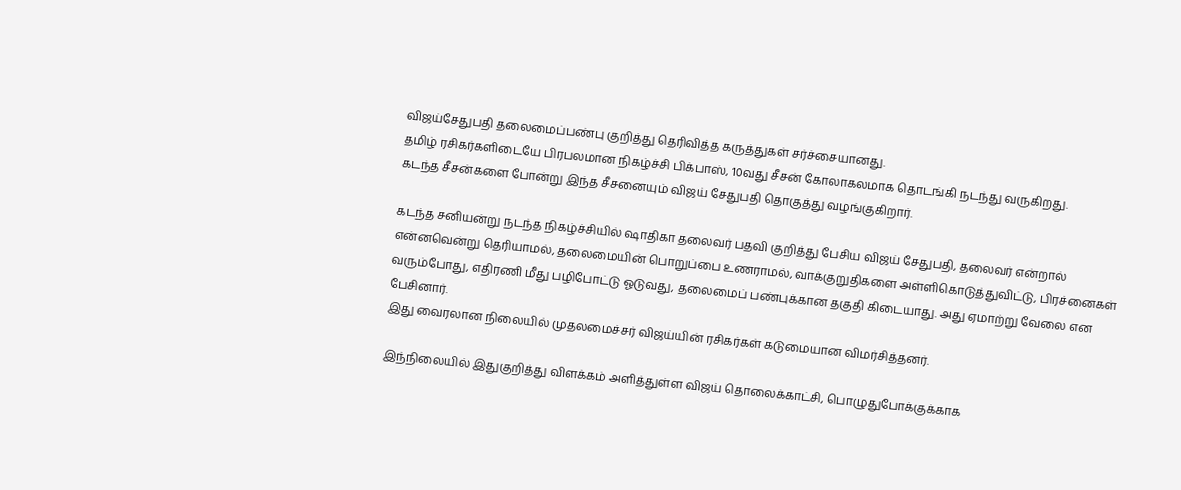விஜய்சேதுபதி தலைமைப்பண்பு குறித்து தெரிவித்த கருத்துகள் சர்ச்சையானது.
தமிழ் ரசிகர்களிடையே பிரபலமான நிகழ்ச்சி பிக்பாஸ், 10வது சீசன் கோலாகலமாக தொடங்கி நடந்து வருகிறது.
கடந்த சீசன்களை போன்று இந்த சீசனையும் விஜய் சேதுபதி தொகுத்து வழங்குகிறார்.

கடந்த சனியன்று நடந்த நிகழ்ச்சியில் ஷாதிகா தலைவர் பதவி குறித்து பேசிய விஜய் சேதுபதி, தலைவர் என்றால் என்னவென்று தெரியாமல், தலைமையின் பொறுப்பை உணராமல், வாக்குறுதிகளை அள்ளிகொடுத்துவிட்டு, பிரச்னைகள் வரும்போது, எதிரணி மீது பழிபோட்டு ஓடுவது, தலைமைப் பண்புக்கான தகுதி கிடையாது. அது ஏமாற்று வேலை என பேசினார்.
இது வைரலான நிலையில் முதலமைச்சர் விஜய்யின் ரசிகர்கள் கடுமையான விமர்சித்தனர்.

இந்நிலையில் இதுகுறித்து விளக்கம் அளித்துள்ள விஜய் தொலைக்காட்சி, பொழுதுபோக்குக்காக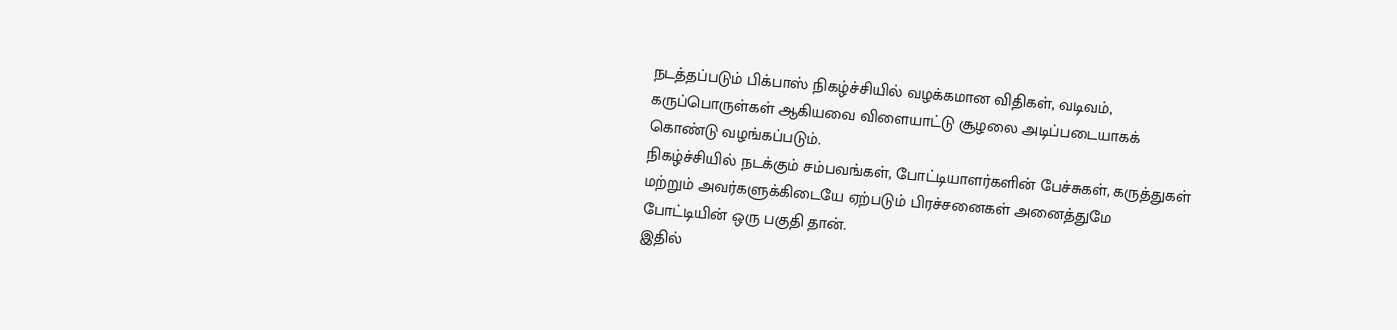நடத்தப்படும் பிக்பாஸ் நிகழ்ச்சியில் வழக்கமான விதிகள், வடிவம், கருப்பொருள்கள் ஆகியவை விளையாட்டு சூழலை அடிப்படையாகக் கொண்டு வழங்கப்படும்.
நிகழ்ச்சியில் நடக்கும் சம்பவங்கள், போட்டியாளர்களின் பேச்சுகள், கருத்துகள் மற்றும் அவர்களுக்கிடையே ஏற்படும் பிரச்சனைகள் அனைத்துமே போட்டியின் ஒரு பகுதி தான்.
இதில்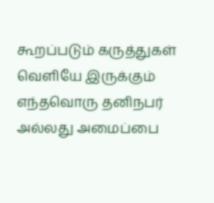கூறப்படும் கருத்துகள் வெளியே இருக்கும் எந்தவொரு தனிநபர் அல்லது அமைப்பை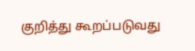குறித்து கூறப்படுவது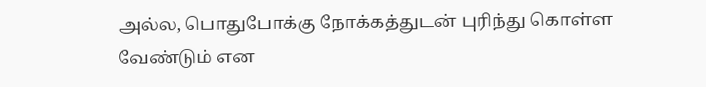அல்ல, பொதுபோக்கு நோக்கத்துடன் புரிந்து கொள்ள வேண்டும் என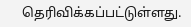தெரிவிக்கப்பட்டுள்ளது.